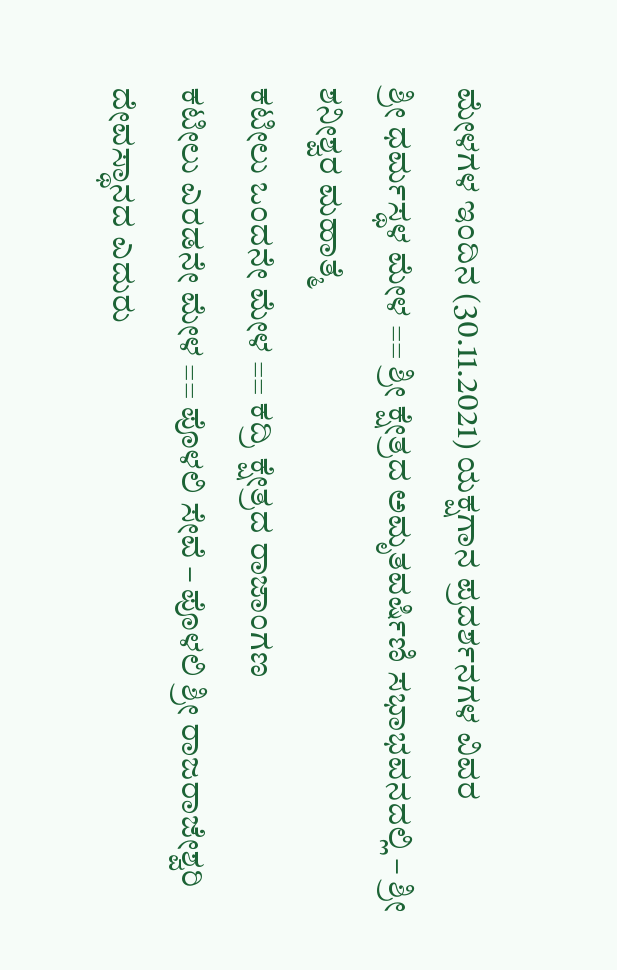ಮೇಳಗಳ ಇಂದಿನ (30.11.2021) ಯಕ್ಷಗಾನ ಪ್ರದರ್ಶನಗಳ ವಿವರ
ಶ್ರೀ ಧರ್ಮಸ್ಥಳ ಮೇಳ == ಶ್ರೀ ಕ್ಷೇತ್ರದ ಅಮೃತವರ್ಷಿಣಿ ಸಭಾಭವನದಲ್ಲಿ – ಶ್ರೀ ಶನೀಶ್ವರ ಮಹಾತ್ಮೆ
ಕಟೀಲು ಒಂದನೇ ಮೇಳ == ಕದ್ರಿ ಕ್ಷೇತ್ರದ ರಾಜಾಂಗಣ
ಕಟೀಲು ಎರಡನೇ ಮೇಳ == ಪೊಳಲಿ ಸೇವೆ – ಪೊಳಲಿ ಶ್ರೀ ರಾಜರಾಜೇಶ್ವರಿ ದೇವಸ್ಥಾನದ ಎದುರು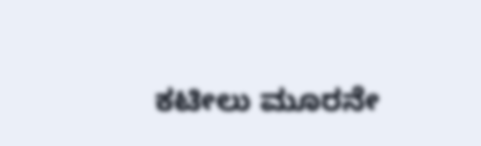ಕಟೀಲು ಮೂರನೇ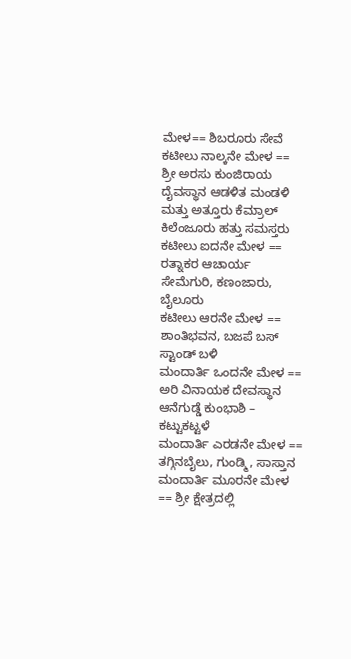ಮೇಳ== ಶಿಬರೂರು ಸೇವೆ
ಕಟೀಲು ನಾಲ್ಕನೇ ಮೇಳ == ಶ್ರೀ ಅರಸು ಕುಂಜಿರಾಯ ದೈವಸ್ಥಾನ ಆಡಳಿತ ಮಂಡಳಿ ಮತ್ತು ಅತ್ತೂರು ಕೆಮ್ರಾಲ್ ಕಿಲೆಂಜೂರು ಹತ್ತು ಸಮಸ್ತರು
ಕಟೀಲು ಐದನೇ ಮೇಳ == ರತ್ನಾಕರ ಆಚಾರ್ಯ ಸೇಮೆಗುರಿ, ಕಣಂಜಾರು, ಬೈಲೂರು
ಕಟೀಲು ಆರನೇ ಮೇಳ == ಶಾಂತಿಭವನ, ಬಜಪೆ ಬಸ್ ಸ್ಟಾಂಡ್ ಬಳಿ
ಮಂದಾರ್ತಿ ಒಂದನೇ ಮೇಳ == ಅರಿ ವಿನಾಯಕ ದೇವಸ್ಥಾನ ಆನೆಗುಡ್ಡೆ ಕುಂಭಾಶಿ – ಕಟ್ಟುಕಟ್ಟಳೆ
ಮಂದಾರ್ತಿ ಎರಡನೇ ಮೇಳ == ತಗ್ಗಿನಬೈಲು, ಗುಂಡ್ಮಿ, ಸಾಸ್ತಾನ
ಮಂದಾರ್ತಿ ಮೂರನೇ ಮೇಳ == ಶ್ರೀ ಕ್ಷೇತ್ರದಲ್ಲಿ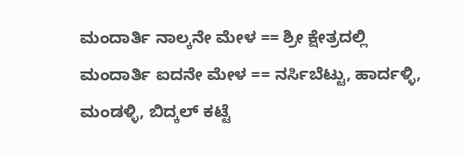ಮಂದಾರ್ತಿ ನಾಲ್ಕನೇ ಮೇಳ == ಶ್ರೀ ಕ್ಷೇತ್ರದಲ್ಲಿ
ಮಂದಾರ್ತಿ ಐದನೇ ಮೇಳ == ನರ್ಸಿಬೆಟ್ಟು, ಹಾರ್ದಳ್ಳಿ, ಮಂಡಳ್ಳಿ, ಬಿದ್ಕಲ್ ಕಟ್ಟೆ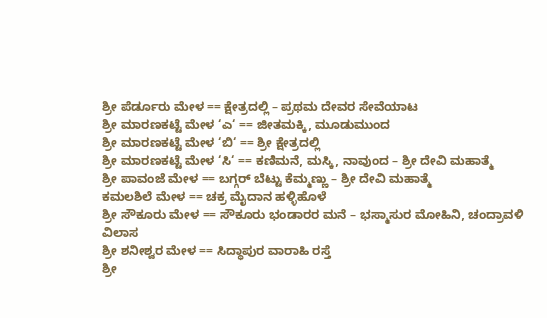ಶ್ರೀ ಪೆರ್ಡೂರು ಮೇಳ == ಕ್ಷೇತ್ರದಲ್ಲಿ – ಪ್ರಥಮ ದೇವರ ಸೇವೆಯಾಟ
ಶ್ರೀ ಮಾರಣಕಟ್ಟೆ ಮೇಳ ‘ಎ‘ == ಜೀತಮಕ್ಕಿ, ಮೂಡುಮುಂದ
ಶ್ರೀ ಮಾರಣಕಟ್ಟೆ ಮೇಳ ‘ಬಿ‘ == ಶ್ರೀ ಕ್ಷೇತ್ರದಲ್ಲಿ
ಶ್ರೀ ಮಾರಣಕಟ್ಟೆ ಮೇಳ ‘ಸಿ‘ == ಕಣಿಮನೆ, ಮಸ್ಕಿ, ನಾವುಂದ – ಶ್ರೀ ದೇವಿ ಮಹಾತ್ಮೆ
ಶ್ರೀ ಪಾವಂಜೆ ಮೇಳ == ಬಗ್ಗರ್ ಬೆಟ್ಟು ಕೆಮ್ಮಣ್ಣು – ಶ್ರೀ ದೇವಿ ಮಹಾತ್ಮೆ
ಕಮಲಶಿಲೆ ಮೇಳ == ಚಕ್ರ ಮೈದಾನ ಹಳ್ಳಿಹೊಳೆ
ಶ್ರೀ ಸೌಕೂರು ಮೇಳ == ಸೌಕೂರು ಭಂಡಾರರ ಮನೆ – ಭಸ್ಮಾಸುರ ಮೋಹಿನಿ, ಚಂದ್ರಾವಳಿ ವಿಲಾಸ
ಶ್ರೀ ಶನೀಶ್ವರ ಮೇಳ == ಸಿದ್ಧಾಪುರ ವಾರಾಹಿ ರಸ್ತೆ
ಶ್ರೀ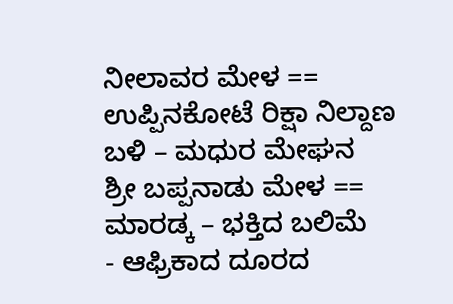ನೀಲಾವರ ಮೇಳ == ಉಪ್ಪಿನಕೋಟೆ ರಿಕ್ಷಾ ನಿಲ್ದಾಣ ಬಳಿ – ಮಧುರ ಮೇಘನ
ಶ್ರೀ ಬಪ್ಪನಾಡು ಮೇಳ == ಮಾರಡ್ಕ – ಭಕ್ತಿದ ಬಲಿಮೆ
- ಆಫ್ರಿಕಾದ ದೂರದ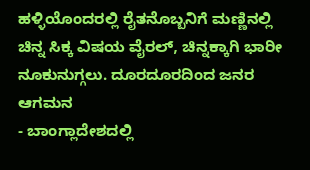ಹಳ್ಳಿಯೊಂದರಲ್ಲಿ ರೈತನೊಬ್ಬನಿಗೆ ಮಣ್ಣಿನಲ್ಲಿ ಚಿನ್ನ ಸಿಕ್ಕ ವಿಷಯ ವೈರಲ್, ಚಿನ್ನಕ್ಕಾಗಿ ಭಾರೀ ನೂಕುನುಗ್ಗಲು. ದೂರದೂರದಿಂದ ಜನರ ಆಗಮನ
- ಬಾಂಗ್ಲಾದೇಶದಲ್ಲಿ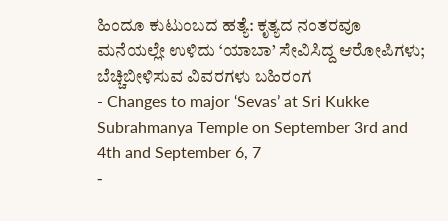ಹಿಂದೂ ಕುಟುಂಬದ ಹತ್ಯೆ: ಕೃತ್ಯದ ನಂತರವೂ ಮನೆಯಲ್ಲೇ ಉಳಿದು ‘ಯಾಬಾ’ ಸೇವಿಸಿದ್ದ ಆರೋಪಿಗಳು; ಬೆಚ್ಚಿಬೀಳಿಸುವ ವಿವರಗಳು ಬಹಿರಂಗ
- Changes to major ‘Sevas’ at Sri Kukke Subrahmanya Temple on September 3rd and 4th and September 6, 7
-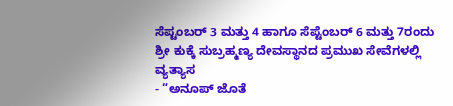ಸೆಪ್ಟಂಬರ್ 3 ಮತ್ತು 4 ಹಾಗೂ ಸೆಪ್ಟೆಂಬರ್ 6 ಮತ್ತು 7ರಂದು ಶ್ರೀ ಕುಕ್ಕೆ ಸುಬ್ರಹ್ಮಣ್ಯ ದೇವಸ್ಥಾನದ ಪ್ರಮುಖ ಸೇವೆಗಳಲ್ಲಿ ವ್ಯತ್ಯಾಸ
- “ಅನೂಪ್ ಜೊತೆ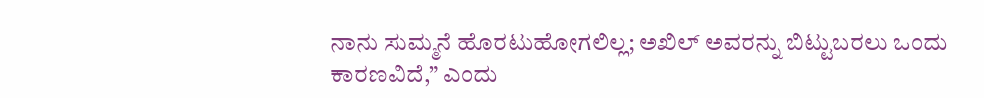ನಾನು ಸುಮ್ಮನೆ ಹೊರಟುಹೋಗಲಿಲ್ಲ; ಅಖಿಲ್ ಅವರನ್ನು ಬಿಟ್ಟುಬರಲು ಒಂದು ಕಾರಣವಿದೆ,” ಎಂದು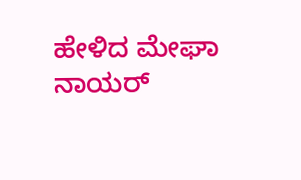ಹೇಳಿದ ಮೇಘಾ ನಾಯರ್